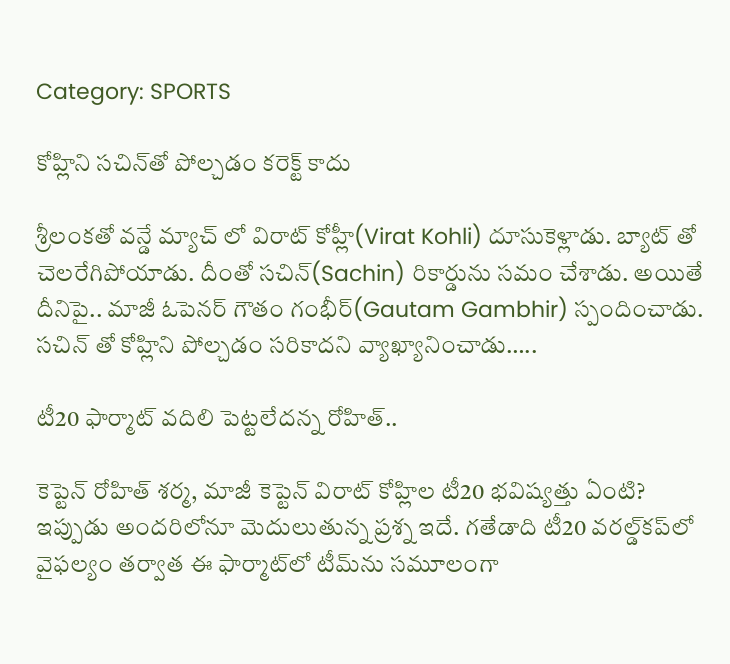Category: SPORTS

కోహ్లిని సచిన్‌తో పోల్చడం కరెక్ట్ కాదు

శ్రీలంకతో వన్డే మ్యాచ్ లో విరాట్ కోహ్లీ(Virat Kohli) దూసుకెళ్లాడు. బ్యాట్ తో చెలరేగిపోయాడు. దీంతో సచిన్(Sachin) రికార్డును సమం చేశాడు. అయితే దీనిపై.. మాజీ ఓపెనర్ గౌతం గంభీర్(Gautam Gambhir) స్పందించాడు. సచిన్‌ తో కోహ్లిని పోల్చడం సరికాదని వ్యాఖ్యానించాడు…..

టీ20 ఫార్మాట్‌ వదిలి పెట్టలేదన్న రోహిత్‌..

కెప్టెన్‌ రోహిత్‌ శర్మ, మాజీ కెప్టెన్‌ విరాట్‌ కోహ్లిల టీ20 భవిష్యత్తు ఏంటి? ఇప్పుడు అందరిలోనూ మెదులుతున్న ప్రశ్న ఇదే. గతేడాది టీ20 వరల్డ్‌కప్‌లో వైఫల్యం తర్వాత ఈ ఫార్మాట్‌లో టీమ్‌ను సమూలంగా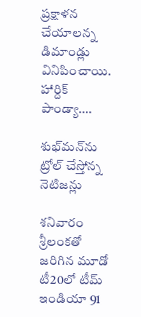ప్రక్షాళన చేయాలన్న డిమాండ్లు వినిపించాయి. హార్దిక్‌ పాండ్యా….

శుభ్‌మన్‌ను ట్రోల్ చేస్తోన్న నెటిజన్లు

శనివారం శ్రీలంకతో జరిగిన మూడో టీ20లో టీమ్ ఇండియా 91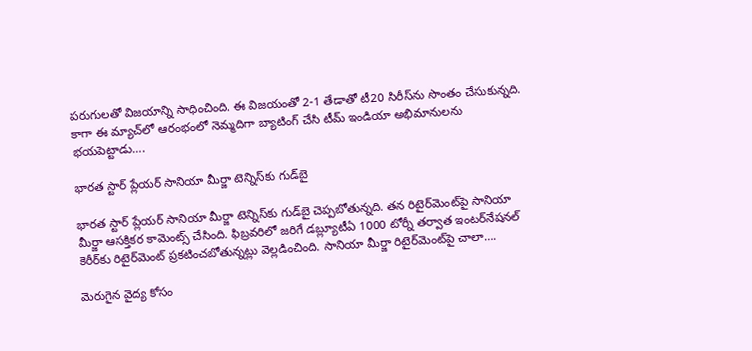పరుగులతో విజయాన్ని సాధించింది. ఈ విజయంతో 2-1 తేడాతో టీ20 సిరీస్‌ను సొంతం చేసుకున్నది. కాగా ఈ మ్యాచ్‌లో ఆరంభంలో నెమ్మదిగా బ్యాటింగ్ చేసి టీమ్ ఇండియా అభిమానులను భయపెట్టాడు….

భారత స్టార్ ప్లేయర్ సానియా మీర్జా టెన్నిస్‌కు గుడ్‌బై

భారత స్టార్ ప్లేయర్ సానియా మీర్జా టెన్నిస్‌కు గుడ్‌బై చెప్పబోతున్నది. తన రిటైర్‌మెంట్‌పై సానియా మీర్జా ఆసక్తికర కామెంట్స్ చేసింది. ఫిబ్రవరిలో జరిగే డబ్ల్యూటీఏ 1000 టోర్నీ తర్వాత ఇంటర్‌నేషనల్ కెరీర్‌కు రిటైర్‌మెంట్ ప్రకటించబోతున్నట్లు వెల్లడించింది. సానియా మీర్జా రిటైర్‌మెంట్‌పై చాలా….

మెరుగైన వైద్య కోసం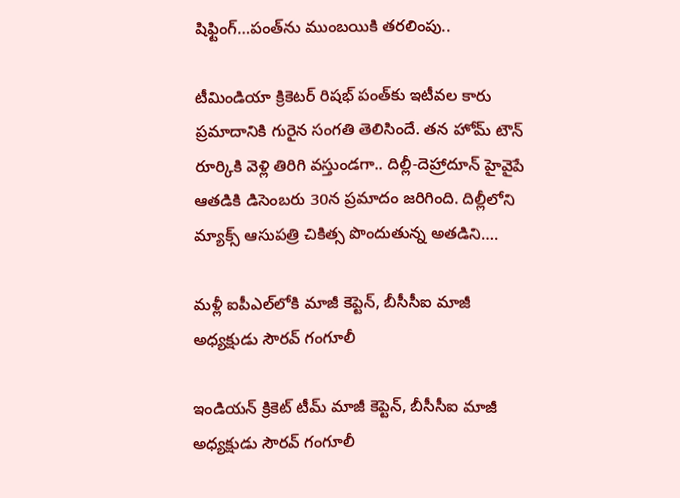షిఫ్టింగ్…పంత్‌ను ముంబయికి తరలింపు..

టీమిండియా క్రికెటర్ రిషభ్ పంత్‌కు ఇటీవల కారు ప్రమాదానికి గురైన సంగతి తెలిసిందే. తన హోమ్ టౌన్ రూర్కికి వెళ్లి తిరిగి వస్తుండగా.. దిల్లీ-దెహ్రాదూన్ హైవైపే ఆతడికి డిసెంబరు 30న ప్రమాదం జరిగింది. దిల్లీలోని మ్యాక్స్ ఆసుపత్రి చికిత్స పొందుతున్న అతడిని….

మళ్లీ ఐపీఎల్‌లోకి మాజీ కెప్టెన్‌, బీసీసీఐ మాజీ అధ్యక్షుడు సౌరవ్‌ గంగూలీ

ఇండియన్‌ క్రికెట్‌ టీమ్‌ మాజీ కెప్టెన్‌, బీసీసీఐ మాజీ అధ్యక్షుడు సౌరవ్‌ గంగూలీ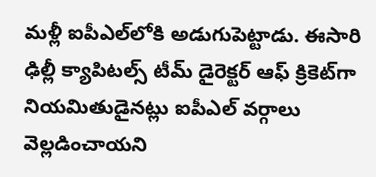మళ్లీ ఐపీఎల్‌లోకి అడుగుపెట్టాడు. ఈసారి ఢిల్లీ క్యాపిటల్స్‌ టీమ్‌ డైరెక్టర్‌ ఆఫ్‌ క్రికెట్‌గా నియమితుడైనట్లు ఐపీఎల్‌ వర్గాలు వెల్లడించాయని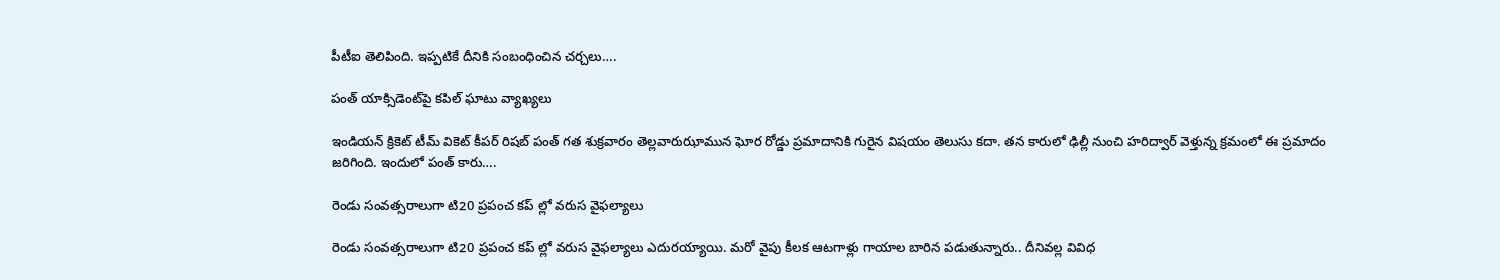పీటీఐ తెలిపింది. ఇప్పటికే దీనికి సంబంధించిన చర్చలు….

పంత్‌ యాక్సిడెంట్‌పై కపిల్‌ ఘాటు వ్యాఖ్యలు

ఇండియన్‌ క్రికెట్‌ టీమ్‌ వికెట్‌ కీపర్‌ రిషబ్‌ పంత్‌ గత శుక్రవారం తెల్లవారుఝామున ఘోర రోడ్డు ప్రమాదానికి గురైన విషయం తెలుసు కదా. తన కారులో ఢిల్లీ నుంచి హరిద్వార్‌ వెళ్తున్న క్రమంలో ఈ ప్రమాదం జరిగింది. ఇందులో పంత్ కారు….

రెండు సంవత్సరాలుగా టి20 ప్రపంచ కప్ ల్లో వరుస వైఫల్యాలు

రెండు సంవత్సరాలుగా టి20 ప్రపంచ కప్ ల్లో వరుస వైఫల్యాలు ఎదురయ్యాయి. మరో వైపు కీలక ఆటగాళ్లు గాయాల బారిన పడుతున్నారు.. దీనివల్ల వివిధ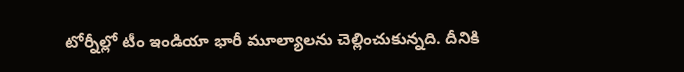టోర్నీల్లో టీం ఇండియా భారీ మూల్యాలను చెల్లించుకున్నది. దీనికి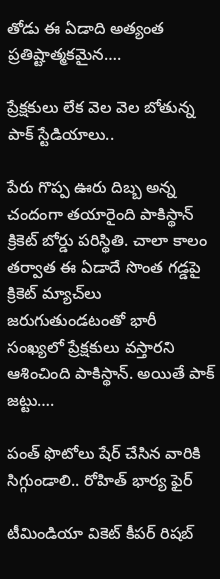తోడు ఈ ఏడాది అత్యంత ప్రతిష్టాత్మకమైన….

ప్రేక్షకులు లేక వెల వెల బోతున్న పాక్ స్టేడియాలు..

పేరు గొప్ప ఊరు దిబ్బ అన్న చందంగా తయారైంది పాకిస్థాన్ క్రికెట్ బోర్డు పరిస్థితి. చాలా కాలం తర్వాత ఈ ఏడాదే సొంత గడ్డపై క్రికెట్ మ్యాచ్‌లు జరుగుతుండటంతో భారీ సంఖ్యలో ప్రేక్షకులు వస్తారని ఆశించింది పాకిస్థాన్. అయితే పాక్ జట్టు….

పంత్‌ ఫొటోలు షేర్ చేసిన వారికి సిగ్గుండాలి.. రోహిత్ భార్య ఫైర్

టీమిండియా వికెట్ కీపర్ రిషబ్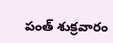పంత్ శుక్రవారం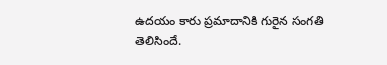ఉదయం కారు ప్రమాదానికి గురైన సంగతి తెలిసిందే.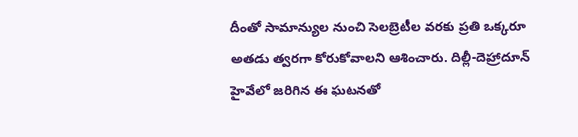దీంతో సామాన్యుల నుంచి సెలబ్రెటీల వరకు ప్రతి ఒక్కరూ అతడు త్వరగా కోరుకోవాలని ఆశించారు. దిల్లీ-దెహ్రాదూన్ హైవేలో జరిగిన ఈ ఘటనతో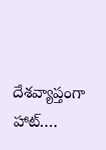దేశవ్యాప్తంగా హాట్….